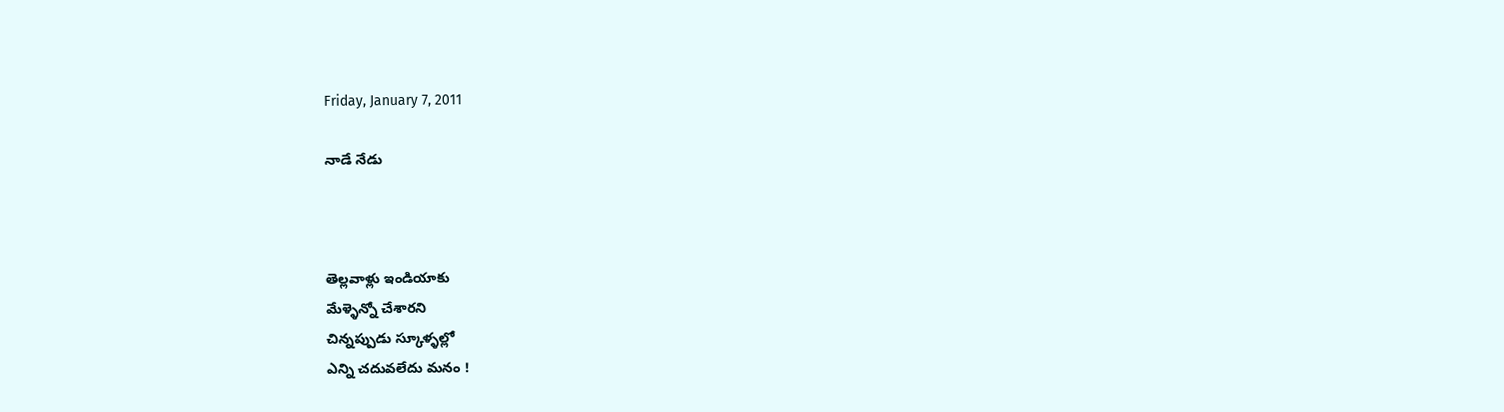Friday, January 7, 2011

నాడే నేడు



తెల్లవాళ్లు ఇండియాకు
మేళ్ళెన్నో చేశారని
చిన్నప్పుడు స్కూళ్ళల్లో
ఎన్ని చదువలేదు మనం !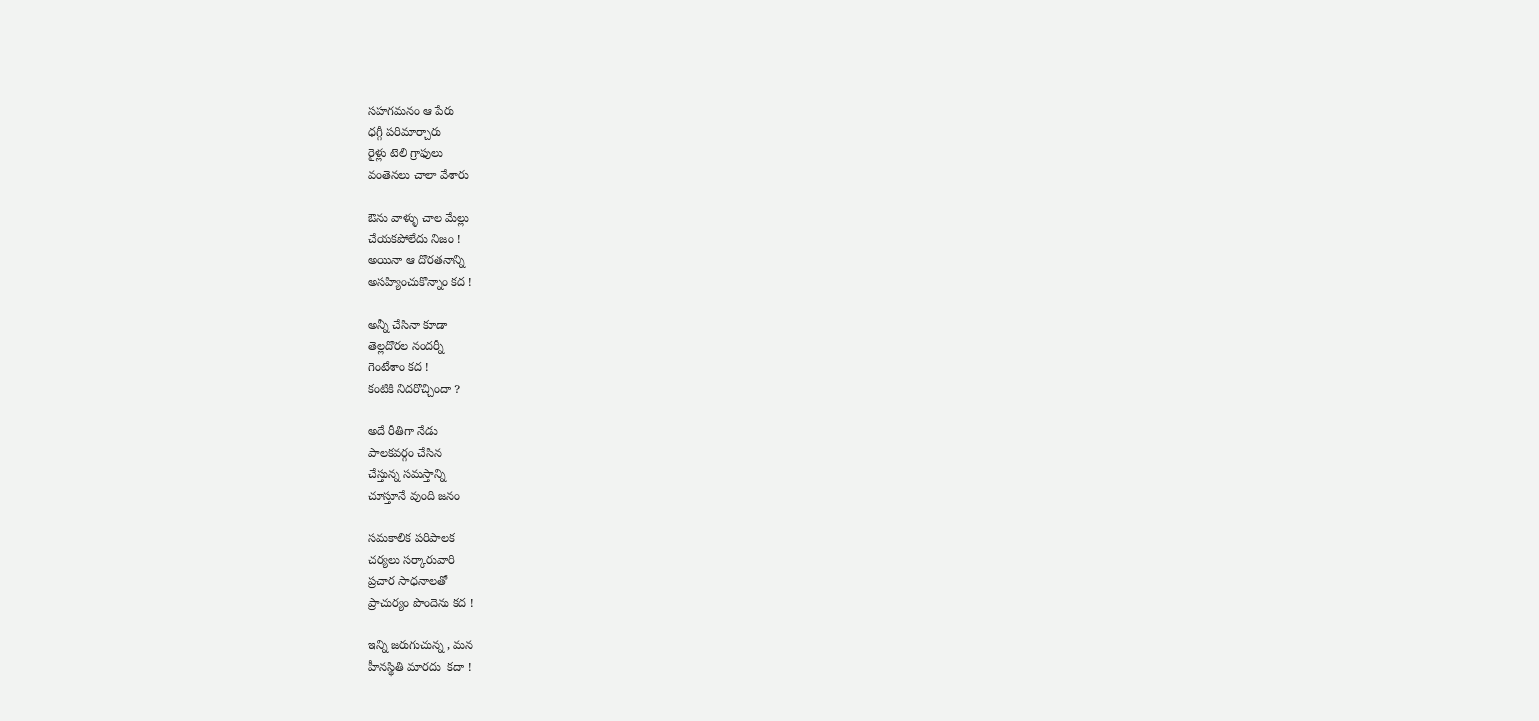సహగమనం ఆ పేరు
ధగ్గీ పరిమార్చారు
రైళ్లు టెలి గ్రాఫులు
వంతెనలు చాలా వేశారు

ఔను వాళ్ళు చాల మేల్లు
చేయకపోలేదు నిజం !
అయినా ఆ దొరతనాన్ని
అసహ్యించుకొన్నాం కద !

అన్నీ చేసినా కూడా
తెల్లదొరల నందర్నీ
గెంటేశాం కద !
కంటికి నిదరొచ్చిందా ?

అదే రీతిగా నేడు
పాలకవర్గం చేసిన
చేస్తున్న సమస్తాన్ని
చూస్తూనే వుంది జనం

సమకాలిక పరిపాలక
చర్యలు సర్కారువారి
ప్రచార సాధనాలతో
ప్రాచుర్యం పొందెను కద !

ఇన్ని జరుగుచున్న , మన
హీనస్థితి మారదు  కదా !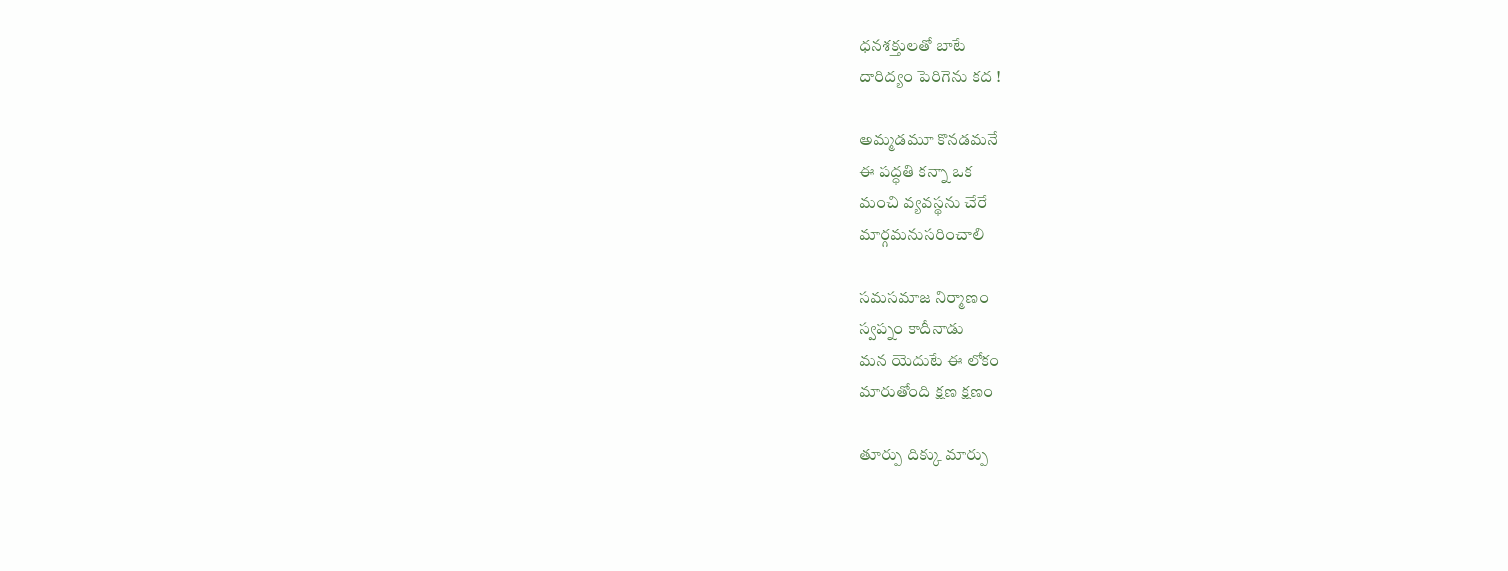ధనశక్తులతో బాటే
దారిద్యం పెరిగెను కద !

అమ్మడమూ కొనడమనే
ఈ పద్ధతి కన్నా ఒక
మంచి వ్యవస్థను చేరే
మార్గమనుసరించాలి

సమసమాజ నిర్మాణం
స్వప్నం కాదీనాడు
మన యెదుటే ఈ లోకం
మారుతోంది క్షణ క్షణం

తూర్పు దిక్కు మార్పు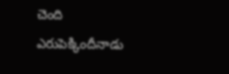చెంది
ఎరుపెక్కిందీనాడు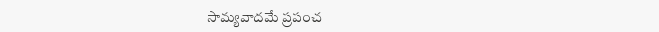సామ్యవాదమే ప్రపంచ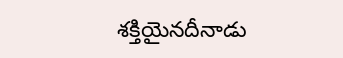శక్తియైనదీనాడు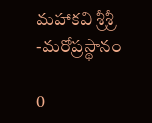మహాకవి శ్రీశ్రీ -మరోప్రస్థానం

0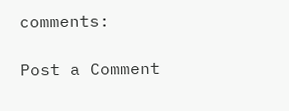comments:

Post a Comment